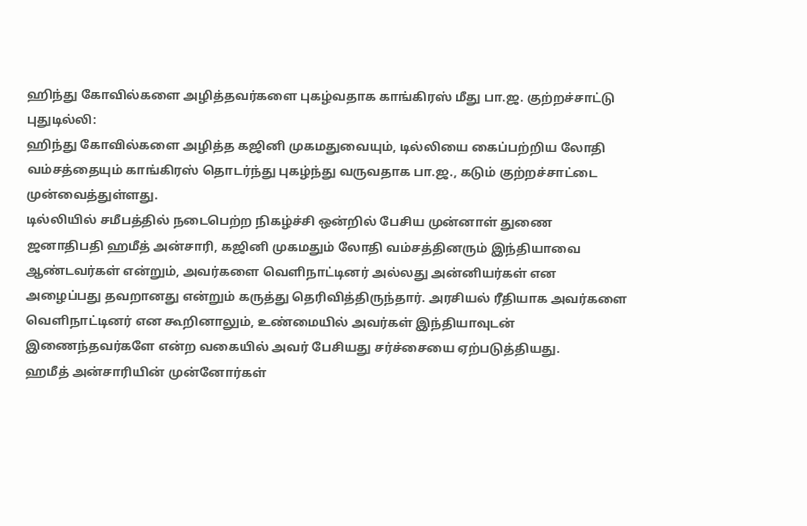ஹிந்து கோவில்களை அழித்தவர்களை புகழ்வதாக காங்கிரஸ் மீது பா.ஜ. குற்றச்சாட்டு
புதுடில்லி:
ஹிந்து கோவில்களை அழித்த கஜினி முகமதுவையும், டில்லியை கைப்பற்றிய லோதி வம்சத்தையும் காங்கிரஸ் தொடர்ந்து புகழ்ந்து வருவதாக பா.ஜ., கடும் குற்றச்சாட்டை முன்வைத்துள்ளது.
டில்லியில் சமீபத்தில் நடைபெற்ற நிகழ்ச்சி ஒன்றில் பேசிய முன்னாள் துணை ஜனாதிபதி ஹமீத் அன்சாரி, கஜினி முகமதும் லோதி வம்சத்தினரும் இந்தியாவை ஆண்டவர்கள் என்றும், அவர்களை வெளிநாட்டினர் அல்லது அன்னியர்கள் என அழைப்பது தவறானது என்றும் கருத்து தெரிவித்திருந்தார். அரசியல் ரீதியாக அவர்களை வெளிநாட்டினர் என கூறினாலும், உண்மையில் அவர்கள் இந்தியாவுடன் இணைந்தவர்களே என்ற வகையில் அவர் பேசியது சர்ச்சையை ஏற்படுத்தியது.
ஹமீத் அன்சாரியின் முன்னோர்கள்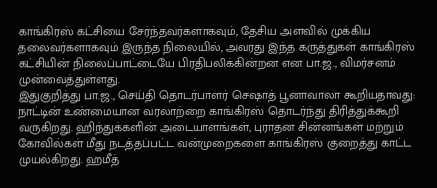காங்கிரஸ் கட்சியை சேர்ந்தவர்களாகவும், தேசிய அளவில் முக்கிய தலைவர்களாகவும் இருந்த நிலையில், அவரது இந்த கருத்துகள் காங்கிரஸ் கட்சியின் நிலைப்பாட்டையே பிரதிபலிக்கின்றன என பா.ஜ., விமர்சனம் முன்வைத்துள்ளது.
இதுகுறித்து பா.ஜ., செய்தி தொடர்பாளர் செஷாத் பூனாவாலா கூறியதாவது:
நாட்டின் உண்மையான வரலாற்றை காங்கிரஸ் தொடர்ந்து திரித்துக்கூறி வருகிறது. ஹிந்துக்களின் அடையாளங்கள், புராதன சின்னங்கள் மற்றும் கோவில்கள் மீது நடத்தப்பட்ட வன்முறைகளை காங்கிரஸ் குறைத்து காட்ட முயல்கிறது. ஹமீத்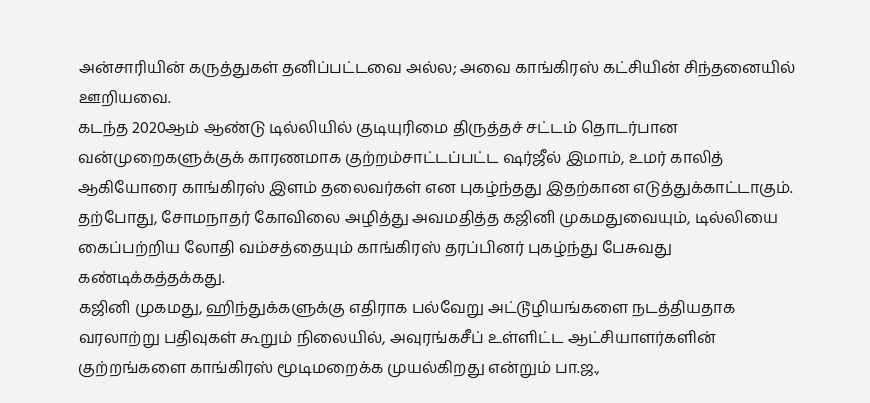அன்சாரியின் கருத்துகள் தனிப்பட்டவை அல்ல; அவை காங்கிரஸ் கட்சியின் சிந்தனையில் ஊறியவை.
கடந்த 2020ஆம் ஆண்டு டில்லியில் குடியுரிமை திருத்தச் சட்டம் தொடர்பான வன்முறைகளுக்குக் காரணமாக குற்றம்சாட்டப்பட்ட ஷர்ஜீல் இமாம், உமர் காலித் ஆகியோரை காங்கிரஸ் இளம் தலைவர்கள் என புகழ்ந்தது இதற்கான எடுத்துக்காட்டாகும். தற்போது, சோமநாதர் கோவிலை அழித்து அவமதித்த கஜினி முகமதுவையும், டில்லியை கைப்பற்றிய லோதி வம்சத்தையும் காங்கிரஸ் தரப்பினர் புகழ்ந்து பேசுவது கண்டிக்கத்தக்கது.
கஜினி முகமது, ஹிந்துக்களுக்கு எதிராக பல்வேறு அட்டூழியங்களை நடத்தியதாக வரலாற்று பதிவுகள் கூறும் நிலையில், அவுரங்கசீப் உள்ளிட்ட ஆட்சியாளர்களின் குற்றங்களை காங்கிரஸ் மூடிமறைக்க முயல்கிறது என்றும் பா.ஜ.,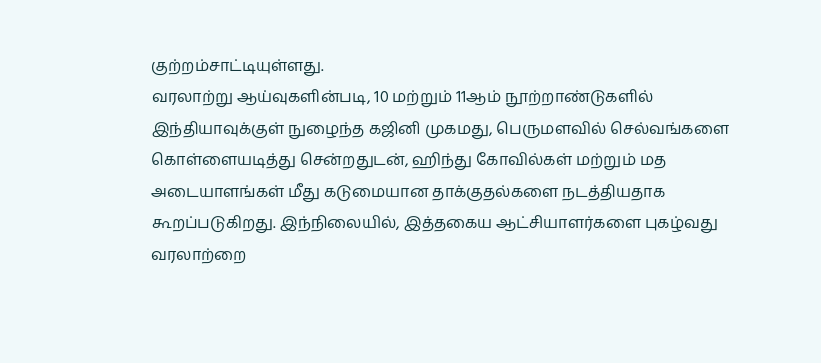குற்றம்சாட்டியுள்ளது.
வரலாற்று ஆய்வுகளின்படி, 10 மற்றும் 11ஆம் நூற்றாண்டுகளில் இந்தியாவுக்குள் நுழைந்த கஜினி முகமது, பெருமளவில் செல்வங்களை கொள்ளையடித்து சென்றதுடன், ஹிந்து கோவில்கள் மற்றும் மத அடையாளங்கள் மீது கடுமையான தாக்குதல்களை நடத்தியதாக கூறப்படுகிறது. இந்நிலையில், இத்தகைய ஆட்சியாளர்களை புகழ்வது வரலாற்றை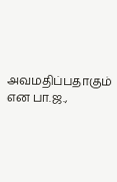அவமதிப்பதாகும் என பா.ஜ.,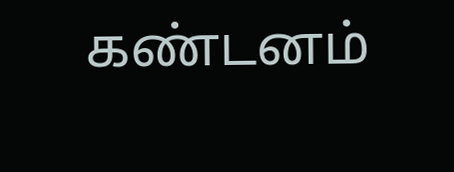கண்டனம்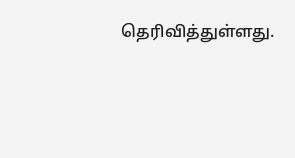தெரிவித்துள்ளது.